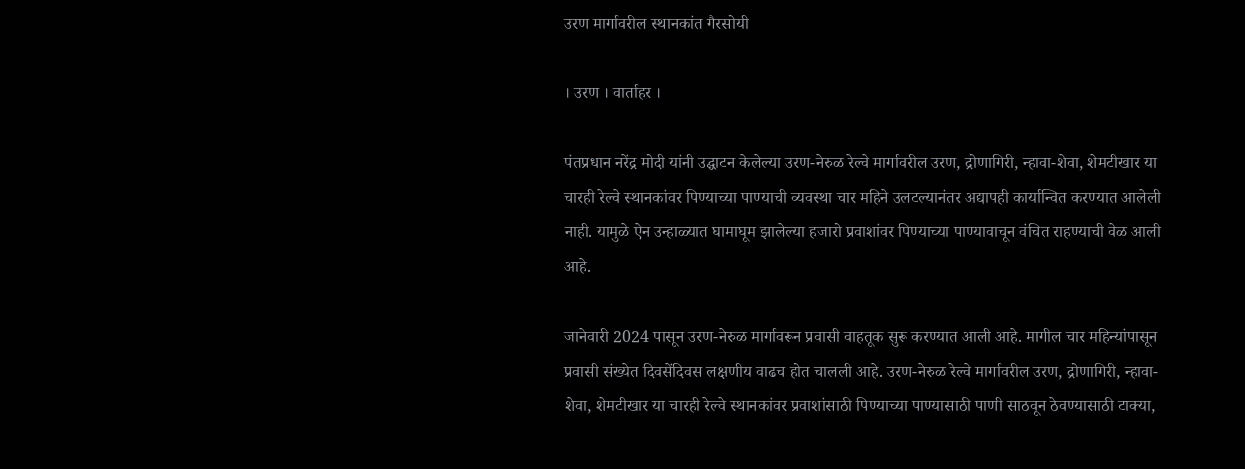उरण मार्गावरील स्थानकांत गैरसोयी

। उरण । वार्ताहर ।

पंतप्रधान नरेंद्र मोदी यांनी उद्घाटन केलेल्या उरण-नेरुळ रेल्वे मार्गावरील उरण, द्रोणागिरी, न्हावा-शेवा, शेमटीखार या चारही रेल्वे स्थानकांवर पिण्याच्या पाण्याची व्यवस्था चार महिने उलटल्यानंतर अद्यापही कार्यान्वित करण्यात आलेली नाही. यामुळे ऐन उन्हाळ्यात घामाघूम झालेल्या हजारो प्रवाशांवर पिण्याच्या पाण्यावाचून वंचित राहण्याची वेळ आली आहे.

जानेवारी 2024 पासून उरण-नेरुळ मार्गावरून प्रवासी वाहतूक सुरू करण्यात आली आहे. मागील चार महिन्यांपासून प्रवासी संख्येत दिवसेंदिवस लक्षणीय वाढच होत चालली आहे. उरण-नेरुळ रेल्वे मार्गावरील उरण, द्रोणागिरी, न्हावा-शेवा, शेमटीखार या चारही रेल्वे स्थानकांवर प्रवाशांसाठी पिण्याच्या पाण्यासाठी पाणी साठवून ठेवण्यासाठी टाक्या,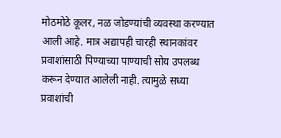मोठमोठे कूलर, नळ जोडण्यांची व्यवस्था करण्यात आली आहे. मात्र अद्यापही चारही स्थानकांवर प्रवाशांसाठी पिण्याच्या पाण्याची सोय उपलब्ध करून देण्यात आलेली नाही. त्यामुळे सध्या प्रवाशांची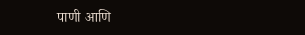पाणी आणि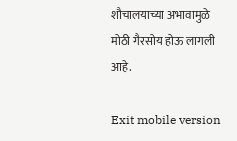शौचालयाच्या अभावामुळे मोठी गैरसोय होऊ लागली आहे.

Exit mobile version